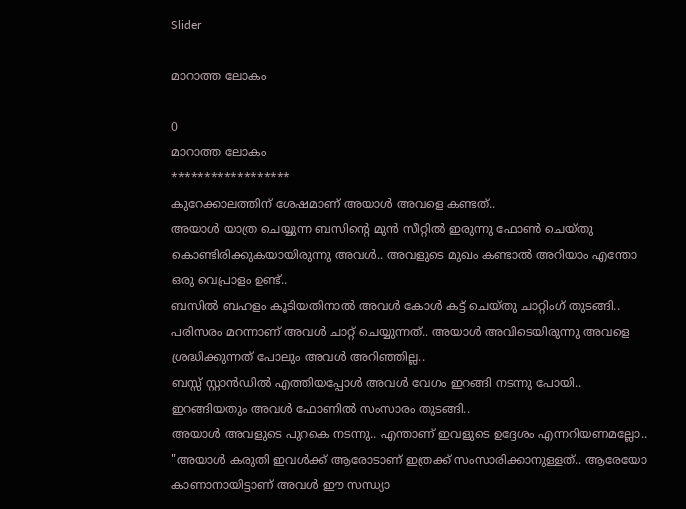Slider

മാറാത്ത ലോകം

0
മാറാത്ത ലോകം
******************
കുറേക്കാലത്തിന് ശേഷമാണ് അയാൾ അവളെ കണ്ടത്..
അയാൾ യാത്ര ചെയ്യുന്ന ബസിന്റെ മുൻ സീറ്റിൽ ഇരുന്നു ഫോൺ ചെയ്തു കൊണ്ടിരിക്കുകയായിരുന്നു അവൾ.. അവളുടെ മുഖം കണ്ടാൽ അറിയാം എന്തോ ഒരു വെപ്രാളം ഉണ്ട്..
ബസിൽ ബഹളം കൂടിയതിനാൽ അവൾ കോൾ കട്ട് ചെയ്തു ചാറ്റിംഗ് തുടങ്ങി.. പരിസരം മറന്നാണ് അവൾ ചാറ്റ് ചെയ്യുന്നത്.. അയാൾ അവിടെയിരുന്നു അവളെ ശ്രദ്ധിക്കുന്നത് പോലും അവൾ അറിഞ്ഞില്ല..
ബസ്സ് സ്റ്റാൻഡിൽ എത്തിയപ്പോൾ അവൾ വേഗം ഇറങ്ങി നടന്നു പോയി.. ഇറങ്ങിയതും അവൾ ഫോണിൽ സംസാരം തുടങ്ങി..
അയാൾ അവളുടെ പുറകെ നടന്നു.. എന്താണ് ഇവളുടെ ഉദ്ദേശം എന്നറിയണമല്ലോ..
"അയാൾ കരുതി ഇവൾക്ക് ആരോടാണ് ഇത്രക്ക് സംസാരിക്കാനുള്ളത്.. ആരേയോ കാണാനായിട്ടാണ് അവൾ ഈ സന്ധ്യാ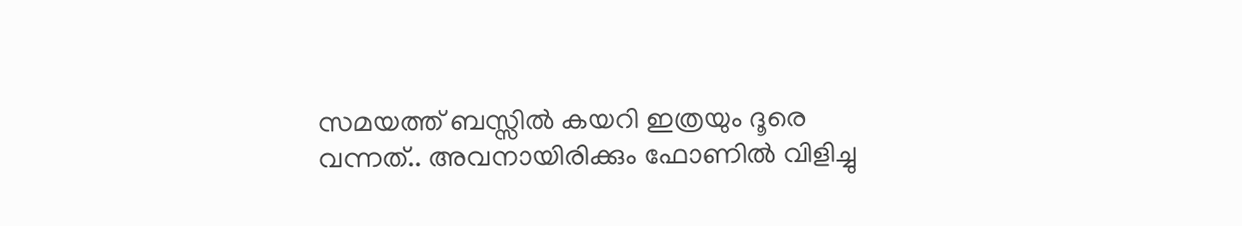സമയത്ത് ബസ്സിൽ കയറി ഇത്രയും ദൂരെ വന്നത്.. അവനായിരിക്കും ഫോണിൽ വിളിച്ചു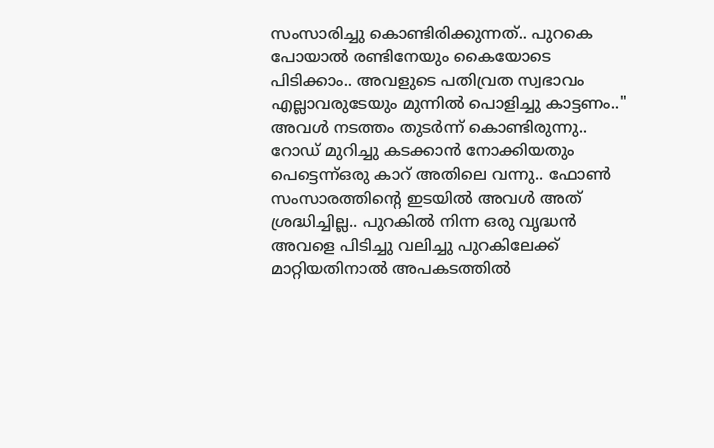സംസാരിച്ചു കൊണ്ടിരിക്കുന്നത്.. പുറകെ പോയാൽ രണ്ടിനേയും കൈയോടെ പിടിക്കാം.. അവളുടെ പതിവ്രത സ്വഭാവം എല്ലാവരുടേയും മുന്നിൽ പൊളിച്ചു കാട്ടണം.."
അവൾ നടത്തം തുടർന്ന് കൊണ്ടിരുന്നു.. റോഡ് മുറിച്ചു കടക്കാൻ നോക്കിയതും പെട്ടെന്ന്ഒരു കാറ് അതിലെ വന്നു.. ഫോൺ സംസാരത്തിൻ്റെ ഇടയിൽ അവൾ അത് ശ്രദ്ധിച്ചില്ല.. പുറകിൽ നിന്ന ഒരു വൃദ്ധൻ അവളെ പിടിച്ചു വലിച്ചു പുറകിലേക്ക് മാറ്റിയതിനാൽ അപകടത്തിൽ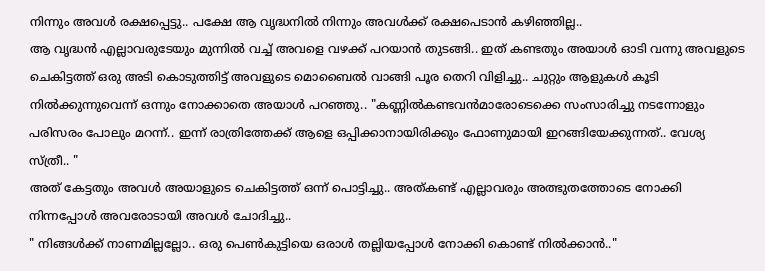നിന്നും അവൾ രക്ഷപ്പെട്ടു.. പക്ഷേ ആ വൃദ്ധനിൽ നിന്നും അവൾക്ക് രക്ഷപെടാൻ കഴിഞ്ഞില്ല..
ആ വൃദ്ധൻ എല്ലാവരുടേയും മുന്നിൽ വച്ച് അവളെ വഴക്ക് പറയാൻ തുടങ്ങി.. ഇത് കണ്ടതും അയാൾ ഓടി വന്നു അവളുടെ ചെകിട്ടത്ത് ഒരു അടി കൊടുത്തിട്ട് അവളുടെ മൊബൈൽ വാങ്ങി പൂര തെറി വിളിച്ചു.. ചുറ്റും ആളുകൾ കൂടി നിൽക്കുന്നുവെന്ന് ഒന്നും നോക്കാതെ അയാൾ പറഞ്ഞു.. "കണ്ണിൽകണ്ടവൻമാരോടെക്കെ സംസാരിച്ചു നടന്നോളും പരിസരം പോലും മറന്ന്.. ഇന്ന് രാത്രിത്തേക്ക് ആളെ ഒപ്പിക്കാനായിരിക്കും ഫോണുമായി ഇറങ്ങിയേക്കുന്നത്.. വേശ്യ സ്ത്രീ.. "
അത് കേട്ടതും അവൾ അയാളുടെ ചെകിട്ടത്ത് ഒന്ന് പൊട്ടിച്ചു.. അത്കണ്ട് എല്ലാവരും അത്ഭുതത്തോടെ നോക്കി നിന്നപ്പോൾ അവരോടായി അവൾ ചോദിച്ചു..
" നിങ്ങൾക്ക് നാണമില്ലല്ലോ.. ഒരു പെൺകുട്ടിയെ ഒരാൾ തല്ലിയപ്പോൾ നോക്കി കൊണ്ട് നിൽക്കാൻ.."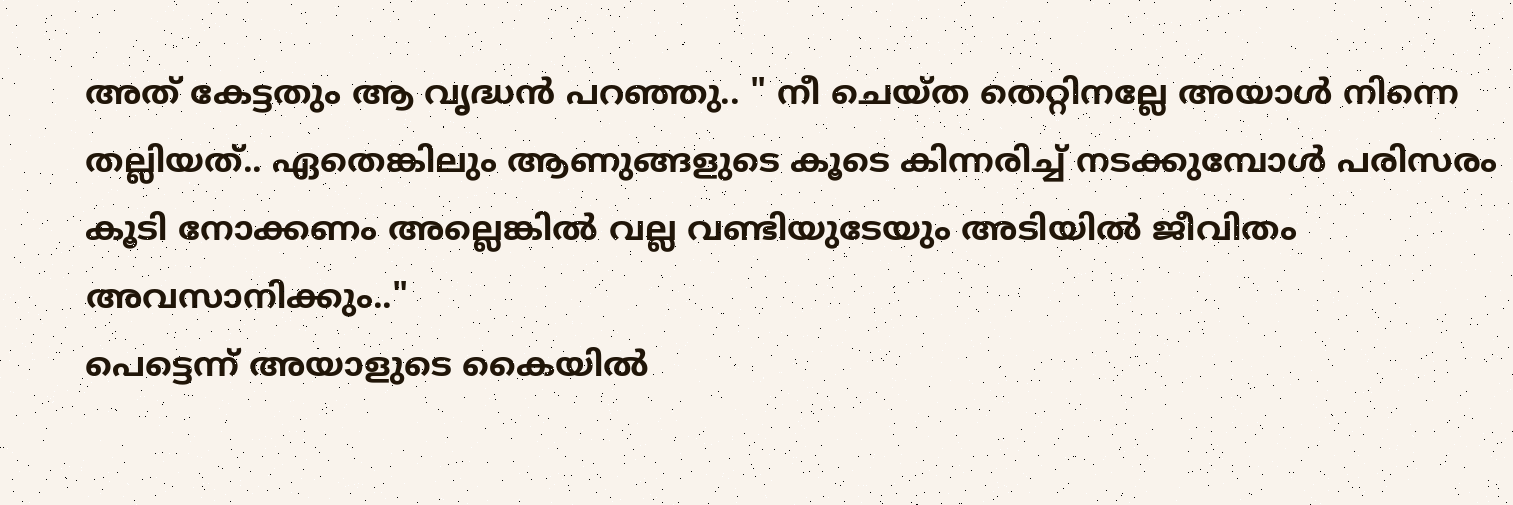അത് കേട്ടതും ആ വൃദ്ധൻ പറഞ്ഞു.. " നീ ചെയ്ത തെറ്റിനല്ലേ അയാൾ നിന്നെ തല്ലിയത്.. ഏതെങ്കിലും ആണുങ്ങളുടെ കൂടെ കിന്നരിച്ച് നടക്കുമ്പോൾ പരിസരം കൂടി നോക്കണം അല്ലെങ്കിൽ വല്ല വണ്ടിയുടേയും അടിയിൽ ജീവിതം അവസാനിക്കും.."
പെട്ടെന്ന് അയാളുടെ കൈയിൽ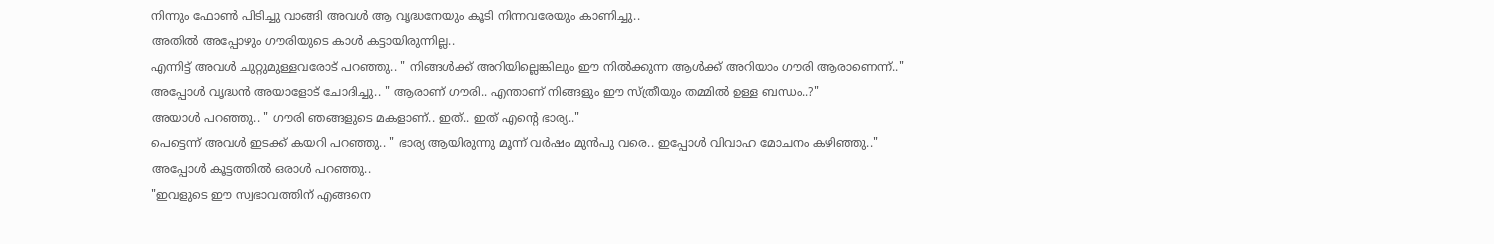നിന്നും ഫോൺ പിടിച്ചു വാങ്ങി അവൾ ആ വൃദ്ധനേയും കൂടി നിന്നവരേയും കാണിച്ചു..
അതിൽ അപ്പോഴും ഗൗരിയുടെ കാൾ കട്ടായിരുന്നില്ല..
എന്നിട്ട് അവൾ ചുറ്റുമുള്ളവരോട് പറഞ്ഞു.. " നിങ്ങൾക്ക് അറിയില്ലെങ്കിലും ഈ നിൽക്കുന്ന ആൾക്ക് അറിയാം ഗൗരി ആരാണെന്ന്.."
അപ്പോൾ വൃദ്ധൻ അയാളോട് ചോദിച്ചു.. " ആരാണ് ഗൗരി.. എന്താണ് നിങ്ങളും ഈ സ്ത്രീയും തമ്മിൽ ഉള്ള ബന്ധം..?"
അയാൾ പറഞ്ഞു.. " ഗൗരി ഞങ്ങളുടെ മകളാണ്.. ഇത്.. ഇത് എൻ്റെ ഭാര്യ.."
പെട്ടെന്ന് അവൾ ഇടക്ക് കയറി പറഞ്ഞു.. " ഭാര്യ ആയിരുന്നു മൂന്ന് വർഷം മുൻപു വരെ.. ഇപ്പോൾ വിവാഹ മോചനം കഴിഞ്ഞു.."
അപ്പോൾ കൂട്ടത്തിൽ ഒരാൾ പറഞ്ഞു..
"ഇവളുടെ ഈ സ്വഭാവത്തിന് എങ്ങനെ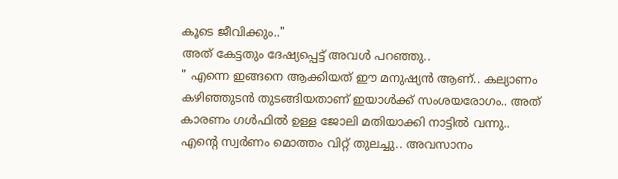കൂടെ ജീവിക്കും.."
അത് കേട്ടതും ദേഷ്യപ്പെട്ട് അവൾ പറഞ്ഞു..
" എന്നെ ഇങ്ങനെ ആക്കിയത് ഈ മനുഷ്യൻ ആണ്.. കല്യാണം കഴിഞ്ഞുടൻ തുടങ്ങിയതാണ് ഇയാൾക്ക് സംശയരോഗം.. അത് കാരണം ഗൾഫിൽ ഉള്ള ജോലി മതിയാക്കി നാട്ടിൽ വന്നു.. എൻ്റെ സ്വർണം മൊത്തം വിറ്റ് തുലച്ചു.. അവസാനം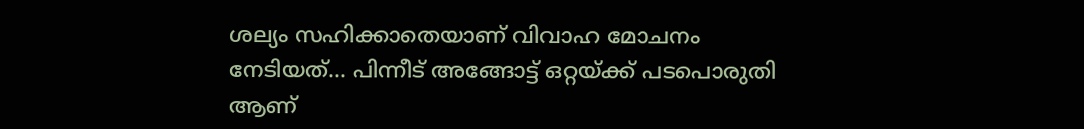ശല്യം സഹിക്കാതെയാണ് വിവാഹ മോചനം നേടിയത്... പിന്നീട് അങ്ങോട്ട് ഒറ്റയ്ക്ക് പടപൊരുതി ആണ്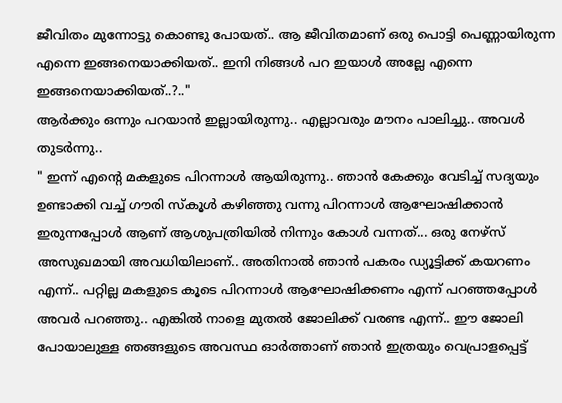ജീവിതം മുന്നോട്ടു കൊണ്ടു പോയത്.. ആ ജീവിതമാണ് ഒരു പൊട്ടി പെണ്ണായിരുന്ന എന്നെ ഇങ്ങനെയാക്കിയത്.. ഇനി നിങ്ങൾ പറ ഇയാൾ അല്ലേ എന്നെ ഇങ്ങനെയാക്കിയത്..?.."
ആർക്കും ഒന്നും പറയാൻ ഇല്ലായിരുന്നു.. എല്ലാവരും മൗനം പാലിച്ചു.. അവൾ തുടർന്നു..
" ഇന്ന് എൻ്റെ മകളുടെ പിറന്നാൾ ആയിരുന്നു.. ഞാൻ കേക്കും വേടിച്ച് സദ്യയും ഉണ്ടാക്കി വച്ച് ഗൗരി സ്കൂൾ കഴിഞ്ഞു വന്നു പിറന്നാൾ ആഘോഷിക്കാൻ ഇരുന്നപ്പോൾ ആണ് ആശുപത്രിയിൽ നിന്നും കോൾ വന്നത്... ഒരു നേഴ്‌സ് അസുഖമായി അവധിയിലാണ്.. അതിനാൽ ഞാൻ പകരം ഡ്യൂട്ടിക്ക് കയറണം എന്ന്.. പറ്റില്ല മകളുടെ കൂടെ പിറന്നാൾ ആഘോഷിക്കണം എന്ന് പറഞ്ഞപ്പോൾ അവർ പറഞ്ഞു.. എങ്കിൽ നാളെ മുതൽ ജോലിക്ക് വരണ്ട എന്ന്.. ഈ ജോലി പോയാലുള്ള ഞങ്ങളുടെ അവസ്ഥ ഓർത്താണ് ഞാൻ ഇത്രയും വെപ്രാളപ്പെട്ട്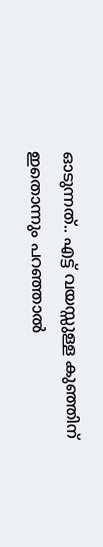ഓടുന്നത്.. എട്ട് വയസ്സുള്ള കുഞ്ഞിന് ഇതൊന്നും പറഞ്ഞാൽ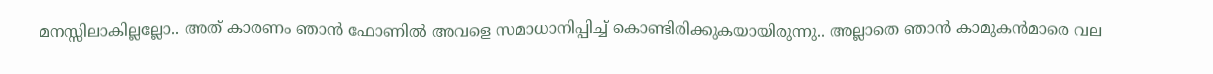മനസ്സിലാകില്ലല്ലോ.. അത് കാരണം ഞാൻ ഫോണിൽ അവളെ സമാധാനിപ്പിച്ച് കൊണ്ടിരിക്കുകയായിരുന്നു.. അല്ലാതെ ഞാൻ കാമുകൻമാരെ വല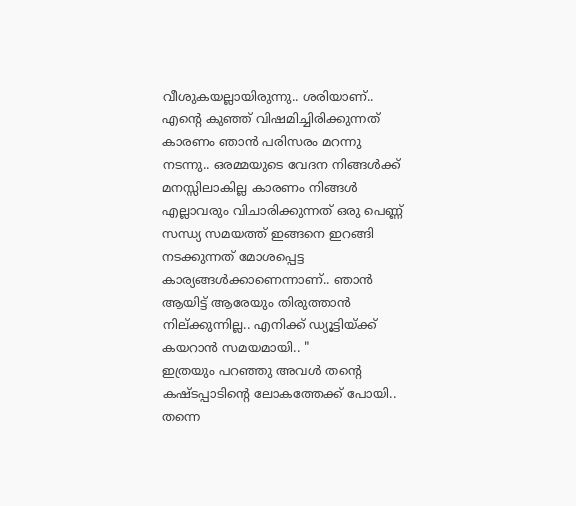വീശുകയല്ലായിരുന്നു.. ശരിയാണ്.. എൻ്റെ കുഞ്ഞ് വിഷമിച്ചിരിക്കുന്നത് കാരണം ഞാൻ പരിസരം മറന്നു നടന്നു.. ഒരമ്മയുടെ വേദന നിങ്ങൾക്ക് മനസ്സിലാകില്ല കാരണം നിങ്ങൾ എല്ലാവരും വിചാരിക്കുന്നത് ഒരു പെണ്ണ് സന്ധ്യ സമയത്ത് ഇങ്ങനെ ഇറങ്ങി നടക്കുന്നത് മോശപ്പെട്ട കാര്യങ്ങൾക്കാണെന്നാണ്.. ഞാൻ ആയിട്ട് ആരേയും തിരുത്താൻ നില്ക്കുന്നില്ല.. എനിക്ക് ഡ്യൂട്ടിയ്ക്ക് കയറാൻ സമയമായി.. "
ഇത്രയും പറഞ്ഞു അവൾ തൻ്റെ കഷ്ടപ്പാടിൻ്റെ ലോകത്തേക്ക് പോയി.. തന്നെ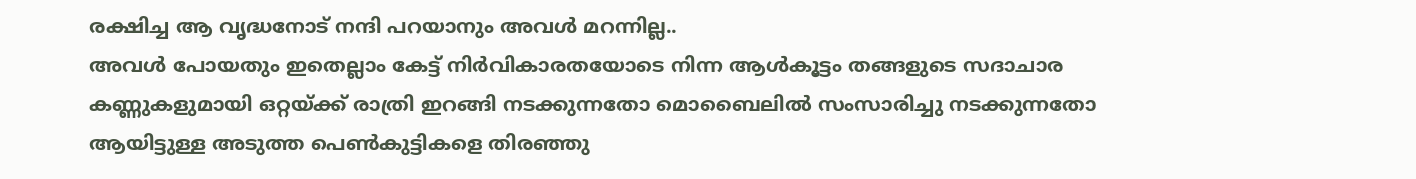രക്ഷിച്ച ആ വൃദ്ധനോട് നന്ദി പറയാനും അവൾ മറന്നില്ല..
അവൾ പോയതും ഇതെല്ലാം കേട്ട് നിർവികാരതയോടെ നിന്ന ആൾകൂട്ടം തങ്ങളുടെ സദാചാര കണ്ണുകളുമായി ഒറ്റയ്ക്ക് രാത്രി ഇറങ്ങി നടക്കുന്നതോ മൊബൈലിൽ സംസാരിച്ചു നടക്കുന്നതോ ആയിട്ടുള്ള അടുത്ത പെൺകുട്ടികളെ തിരഞ്ഞു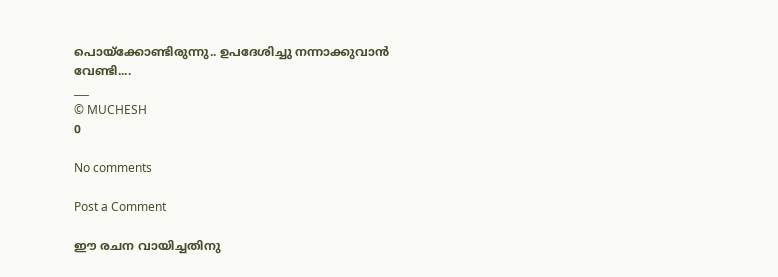പൊയ്ക്കോണ്ടിരുന്നു.. ഉപദേശിച്ചു നന്നാക്കുവാൻ വേണ്ടി....
___
© MUCHESH
0

No comments

Post a Comment

ഈ രചന വായിച്ചതിനു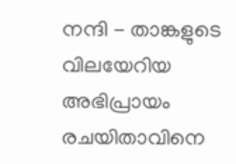നന്ദി - താങ്കളുടെ വിലയേറിയ അഭിപ്രായം രചയിതാവിനെ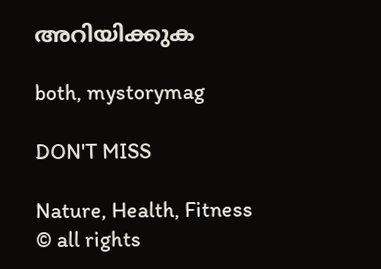അറിയിക്കുക

both, mystorymag

DON'T MISS

Nature, Health, Fitness
© all rights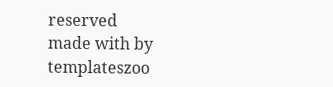reserved
made with by templateszoo